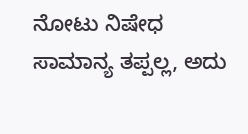ನೋಟು ನಿಷೇಧ ಸಾಮಾನ್ಯ ತಪ್ಪಲ್ಲ, ಅದು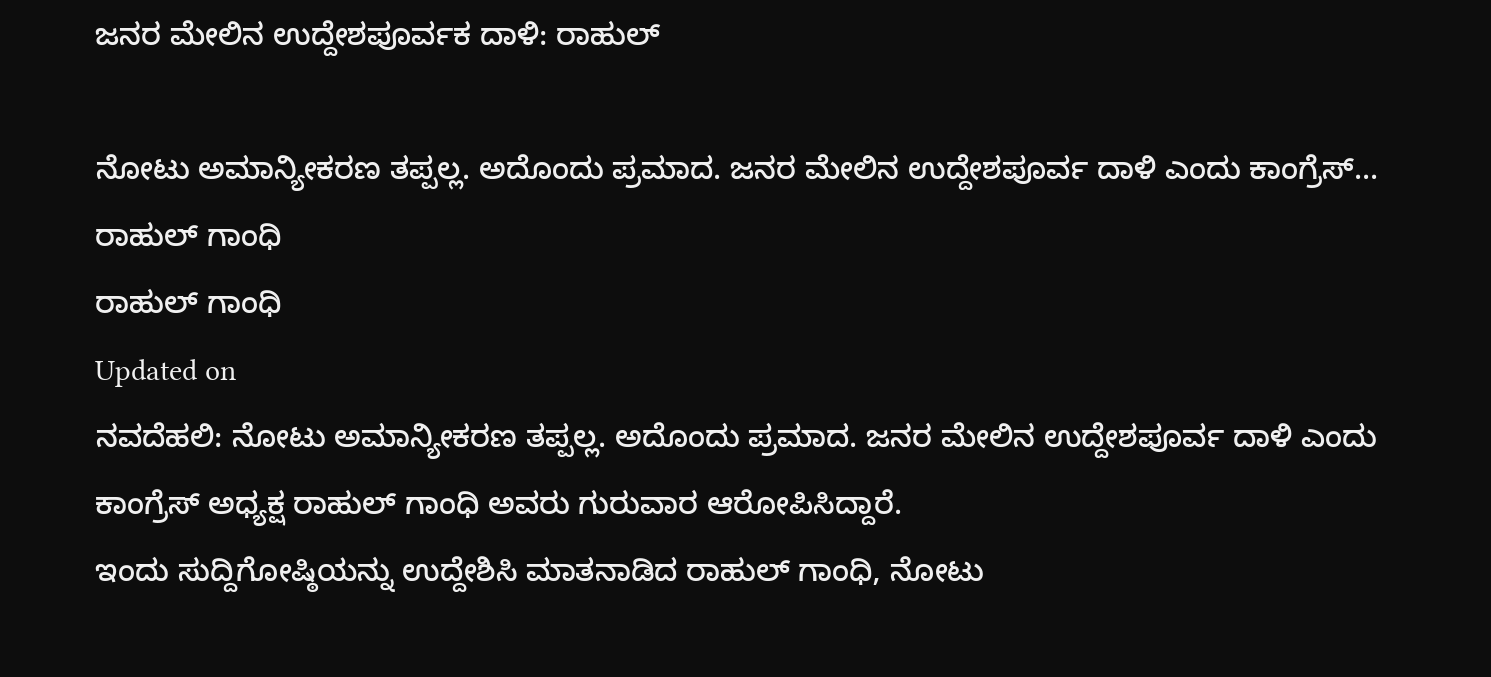ಜನರ ಮೇಲಿನ ಉದ್ದೇಶಪೂರ್ವಕ ದಾಳಿ: ರಾಹುಲ್

ನೋಟು ಅಮಾನ್ಯೀಕರಣ ತಪ್ಪಲ್ಲ. ಅದೊಂದು ಪ್ರಮಾದ. ಜನರ ಮೇಲಿನ ಉದ್ದೇಶಪೂರ್ವ ದಾಳಿ ಎಂದು ಕಾಂಗ್ರೆಸ್...
ರಾಹುಲ್ ಗಾಂಧಿ
ರಾಹುಲ್ ಗಾಂಧಿ
Updated on
ನವದೆಹಲಿ: ನೋಟು ಅಮಾನ್ಯೀಕರಣ ತಪ್ಪಲ್ಲ. ಅದೊಂದು ಪ್ರಮಾದ. ಜನರ ಮೇಲಿನ ಉದ್ದೇಶಪೂರ್ವ ದಾಳಿ ಎಂದು ಕಾಂಗ್ರೆಸ್ ಅಧ್ಯಕ್ಷ ರಾಹುಲ್ ಗಾಂಧಿ ಅವರು ಗುರುವಾರ ಆರೋಪಿಸಿದ್ದಾರೆ.
ಇಂದು ಸುದ್ದಿಗೋಷ್ಠಿಯನ್ನು ಉದ್ದೇಶಿಸಿ ಮಾತನಾಡಿದ ರಾಹುಲ್ ಗಾಂಧಿ, ನೋಟು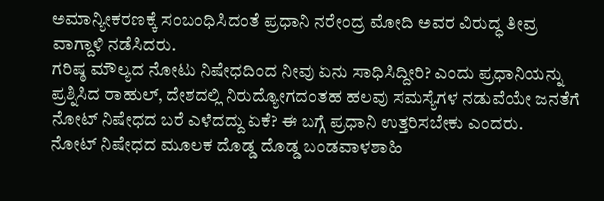ಅಮಾನ್ಯೀಕರಣಕ್ಕೆ ಸಂಬಂಧಿಸಿದಂತೆ ಪ್ರಧಾನಿ ನರೇಂದ್ರ ಮೋದಿ ಅವರ ವಿರುದ್ಧ ತೀವ್ರ ವಾಗ್ದಾಳಿ ನಡೆಸಿದರು.
ಗರಿಷ್ಠ ಮೌಲ್ಯದ ನೋಟು ನಿಷೇಧದಿಂದ ನೀವು ಏನು ಸಾಧಿಸಿದ್ದೀರಿ? ಎಂದು ಪ್ರಧಾನಿಯನ್ನು ಪ್ರಶ್ನಿಸಿದ ರಾಹುಲ್, ದೇಶದಲ್ಲಿ ನಿರುದ್ಯೋಗದಂತಹ ಹಲವು ಸಮಸ್ಯೆಗಳ ನಡುವೆಯೇ ಜನತೆಗೆ ನೋಟ್ ನಿಷೇಧದ ಬರೆ ಎಳೆದದ್ದು ಏಕೆ? ಈ ಬಗ್ಗೆ ಪ್ರಧಾನಿ ಉತ್ತರಿಸಬೇಕು ಎಂದರು.
ನೋಟ್ ನಿಷೇಧದ ಮೂಲಕ ದೊಡ್ಡ ದೊಡ್ಡ ಬಂಡವಾಳಶಾಹಿ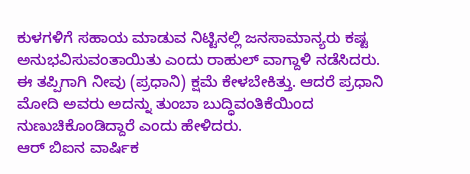ಕುಳಗಳಿಗೆ ಸಹಾಯ ಮಾಡುವ ನಿಟ್ಟಿನಲ್ಲಿ ಜನಸಾಮಾನ್ಯರು ಕಷ್ಟ ಅನುಭವಿಸುವಂತಾಯಿತು ಎಂದು ರಾಹುಲ್ ವಾಗ್ದಾಳಿ ನಡೆಸಿದರು.
ಈ ತಪ್ಪಿಗಾಗಿ ನೀವು (ಪ್ರಧಾನಿ) ಕ್ಷಮೆ ಕೇಳಬೇಕಿತ್ತು. ಆದರೆ ಪ್ರಧಾನಿ ಮೋದಿ ಅವರು ಅದನ್ನು ತುಂಬಾ ಬುದ್ಧಿವಂತಿಕೆಯಿಂದ ನುಣುಚಿಕೊಂಡಿದ್ದಾರೆ ಎಂದು ಹೇಳಿದರು.
ಆರ್ ಬಿಐನ ವಾರ್ಷಿಕ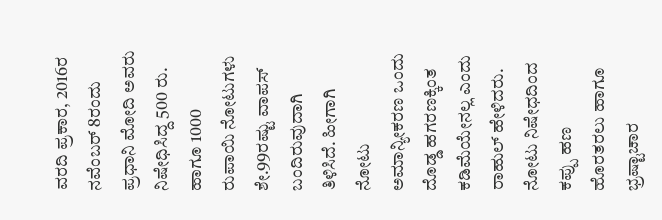ವರದಿ ಪ್ರಕಾರ, 2016ರ ನವೆಂಬರ್ 8ರಂದು ಪ್ರಧಾನಿ ಮೋದಿ ಅವರು ನಿಷೇಧಿಸಿದ್ದ 500 ರು. ಹಾಗೂ 1000 ರುಪಾಯಿ ನೋಟುಗಳು ಶೇ.99ರಷ್ಟು ವಾಪಸ್ ಬಂದಿರುವುದಾಗಿ ತಿಳಿಸಿದೆ. ಹೀಗಾಗಿ ನೋಟು ಅಮಾನ್ಯೀಕರಣ ಒಂದು ದೊಡ್ಡ ಹಗರಣಕ್ಕಿಂತ ಕಡಿಮೆಯೇನಲ್ಲ ಎಂದು ರಾಹುಲ್ ಹೇಳಿದರು.
ನೋಟು ನಿಷೇಧದಿಂದ ಕಪ್ಪು ಹಣ ಹೊರತರಲು ಹಾಗೂ ಭ್ರಷ್ಟಾಚಾರ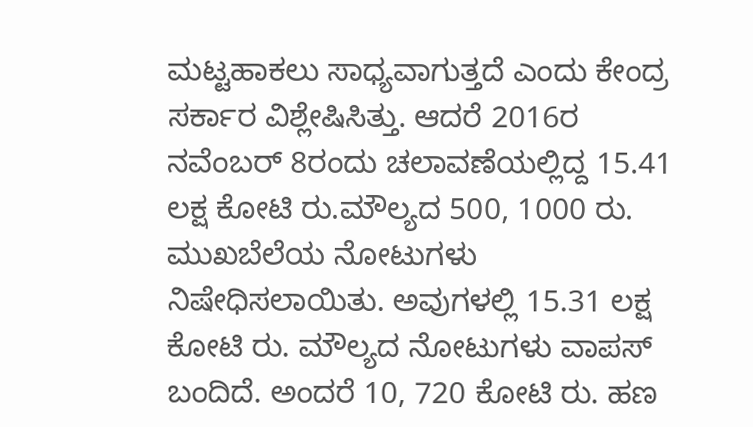ಮಟ್ಟಹಾಕಲು ಸಾಧ್ಯವಾಗುತ್ತದೆ ಎಂದು ಕೇಂದ್ರ ಸರ್ಕಾರ ವಿಶ್ಲೇಷಿಸಿತ್ತು. ಆದರೆ 2016ರ ನವೆಂಬರ್ 8ರಂದು ಚಲಾವಣೆಯಲ್ಲಿದ್ದ 15.41 ಲಕ್ಷ ಕೋಟಿ ರು.ಮೌಲ್ಯದ 500, 1000 ರು. ಮುಖಬೆಲೆಯ ನೋಟುಗಳು ನಿಷೇಧಿಸಲಾಯಿತು. ಅವುಗಳಲ್ಲಿ 15.31 ಲಕ್ಷ ಕೋಟಿ ರು. ಮೌಲ್ಯದ ನೋಟುಗಳು ವಾಪಸ್ ಬಂದಿದೆ. ಅಂದರೆ 10, 720 ಕೋಟಿ ರು. ಹಣ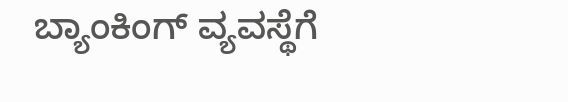ಬ್ಯಾಂಕಿಂಗ್ ವ್ಯವಸ್ಥೆಗೆ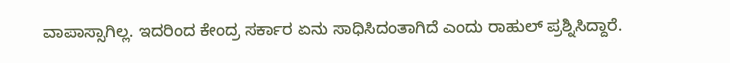ವಾಪಾಸ್ಸಾಗಿಲ್ಲ. ಇದರಿಂದ ಕೇಂದ್ರ ಸರ್ಕಾರ ಏನು ಸಾಧಿಸಿದಂತಾಗಿದೆ ಎಂದು ರಾಹುಲ್ ಪ್ರಶ್ನಿಸಿದ್ದಾರೆ.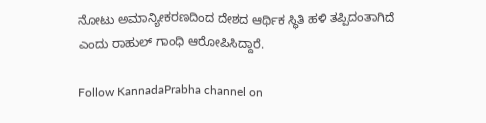ನೋಟು ಅಮಾನ್ಯೀಕರಣದಿಂದ ದೇಶದ ಆರ್ಥಿಕ ಸ್ಥಿತಿ ಹಳಿ ತಪ್ಪಿದಂತಾಗಿದೆ ಎಂದು ರಾಹುಲ್ ಗಾಂಧಿ ಆರೋಪಿಸಿದ್ದಾರೆ.

Follow KannadaPrabha channel on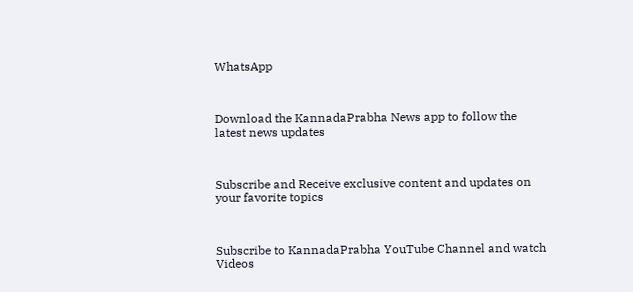WhatsApp



Download the KannadaPrabha News app to follow the latest news updates



Subscribe and Receive exclusive content and updates on your favorite topics



Subscribe to KannadaPrabha YouTube Channel and watch Videos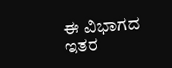ಈ ವಿಭಾಗದ ಇತರ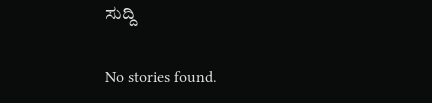ಸುದ್ದಿ

No stories found.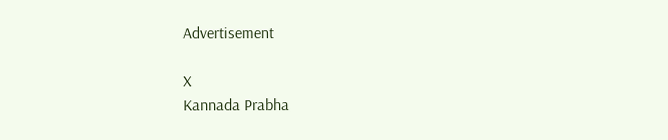Advertisement

X
Kannada Prabha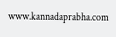www.kannadaprabha.com